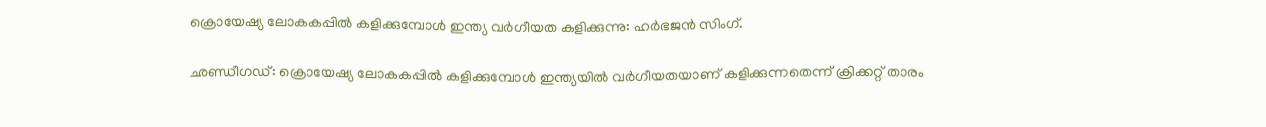ക്രൊയേഷ്യ ലോകകപ്പില്‍ കളിക്കുമ്പോള്‍ ഇന്ത്യ വര്‍ഗീയത കളിക്കുന്നു: ഹര്‍ഭജന്‍ സിംഗ്.

ഛണ്ഡീഗഡ്: ക്രൊയേഷ്യ ലോകകപ്പില്‍ കളിക്കുമ്പോള്‍ ഇന്ത്യയില്‍ വര്‍ഗീയതയാണ് കളിക്കുന്നതെന്ന് ക്രിക്കറ്റ് താരം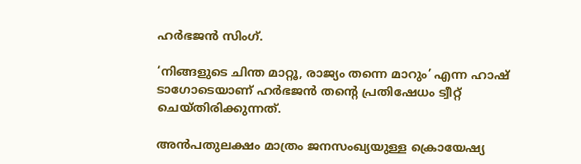ഹര്‍ഭജന്‍ സിംഗ്.

‘നിങ്ങളുടെ ചിന്ത മാറ്റൂ, രാജ്യം തന്നെ മാറും’ എന്ന ഹാഷ് ടാഗോടെയാണ് ഹര്‍ഭജന്‍ തന്‍റെ പ്രതിഷേധം ട്വീറ്റ് ചെയ്തിരിക്കുന്നത്.

അന്‍പതുലക്ഷം മാത്രം ജനസംഖ്യയുള്ള ക്രൊയേഷ്യ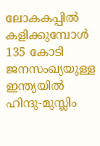ലോകകപ്പില്‍ കളിക്കുമ്പോള്‍ 135 കോടി ജനസംഖ്യയുള്ള ഇന്ത്യയില്‍ ഹിന്ദു-മുസ്ലിം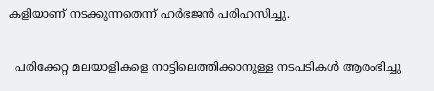കളിയാണ് നടക്കുന്നതെന്ന് ഹര്‍ഭജന്‍ പരിഹസിച്ചു.

  പരിക്കേറ്റ മലയാളികളെ നാട്ടിലെത്തിക്കാനുള്ള നടപടികൾ ആരംഭിച്ചു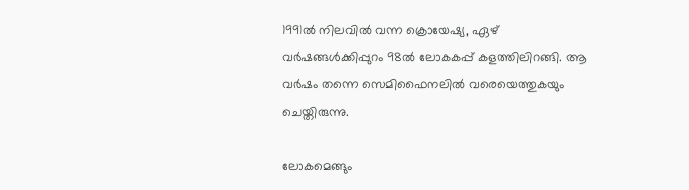1991ല്‍ നിലവില്‍ വന്ന ക്രൊയേഷ്യ, ഏഴ് വര്‍ഷങ്ങള്‍ക്കിപ്പുറം 98ല്‍ ലോകകപ്പ് കളത്തിലിറങ്ങി. ആ വര്‍ഷം തന്നെ സെമിഫൈനലില്‍ വരെയെത്തുകയും ചെയ്തിരുന്നു.

ലോകമെങ്ങും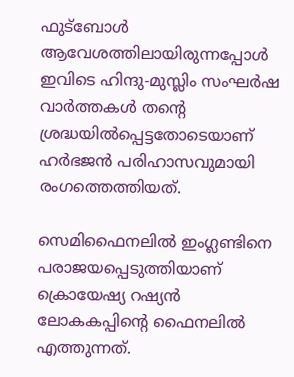ഫുട്ബോള്‍ ആവേശത്തിലായിരുന്നപ്പോള്‍ ഇവിടെ ഹിന്ദു-മുസ്ലിം സംഘര്‍ഷ വാര്‍ത്തകള്‍ തന്‍റെ ശ്രദ്ധയില്‍പ്പെട്ടതോടെയാണ്‌ ഹര്‍ഭജന്‍ പരിഹാസവുമായി രംഗത്തെത്തിയത്.

സെമിഫൈനലില്‍ ഇംഗ്ലണ്ടിനെ പരാജയപ്പെടുത്തിയാണ് ക്രൊയേഷ്യ റഷ്യന്‍ ലോകകപ്പിന്‍റെ ഫൈനലില്‍ എത്തുന്നത്.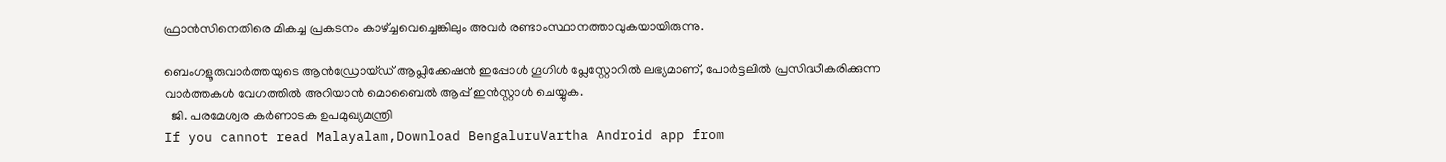ഫ്രാന്‍സിനെതിരെ മികച്ച പ്രകടനം കാഴ്ച്ചവെച്ചെങ്കിലും അവര്‍ രണ്ടാംസ്ഥാനത്താവുകയായിരുന്നു.

ബെംഗളൂരുവാർത്തയുടെ ആൻഡ്രോയ്ഡ് ആപ്ലിക്കേഷൻ ഇപ്പോൾ ഗൂഗിൾ പ്ലേസ്റ്റോറിൽ ലഭ്യമാണ്, പോർട്ടലിൽ പ്രസിദ്ധീകരിക്കുന്ന വാർത്തകൾ വേഗത്തിൽ അറിയാൻ മൊബൈൽ ആപ്പ് ഇൻസ്റ്റാൾ ചെയ്യുക.
  ജി. പരമേശ്വര കർണാടക ഉപമുഖ്യമന്ത്രി
If you cannot read Malayalam,Download BengaluruVartha Android app from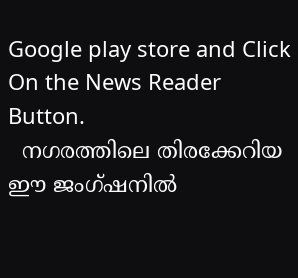Google play store and Click On the News Reader Button.
  നഗരത്തിലെ തിരക്കേറിയ ഈ ജംഗ്ഷനിൽ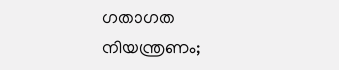ഗതാഗത നിയന്ത്രണം;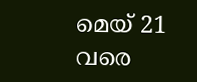മെയ് 21 വരെ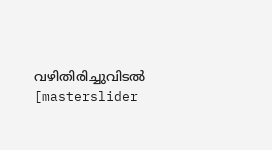വഴിതിരിച്ചുവിടൽ
[masterslider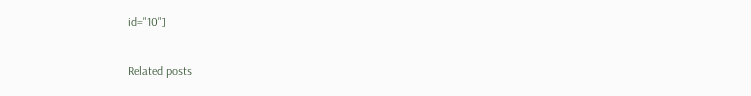id="10"]

Related posts